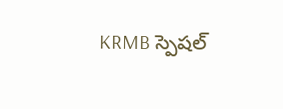KRMB స్పెషల్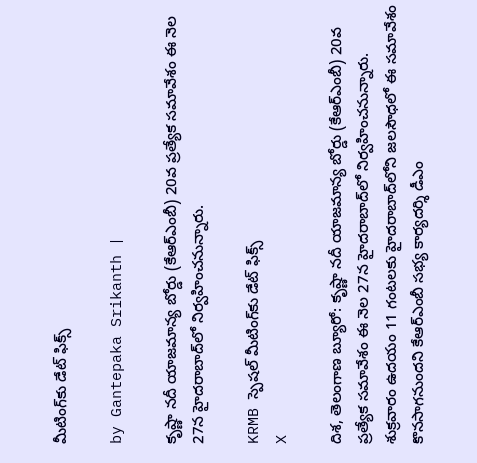మీటింగ్‌కు డేట్ ఫిక్స్

by Gantepaka Srikanth |

కృష్ణా నదీ యాజమాన్య బోర్డు (కేఆర్ఎంబీ) 20వ ప్రత్యేక సమావేశం ఈ నెల 27న హైదరాబాద్‌లో నిర్వహించనున్నారు.

KRMB స్పెషల్ మీటింగ్‌కు డేట్ ఫిక్స్
X

దిశ, తెలంగాణ బ్యూరో: కృష్ణా నదీ యాజమాన్య బోర్డు (కేఆర్ఎంబీ) 20వ ప్రత్యేక సమావేశం ఈ నెల 27న హైదరాబాద్‌లో నిర్వహించనున్నారు. శుక్రవారం ఉదయం 11 గంటలకు హైదరాబాద్‌లోని జలసౌధలో ఈ సమావేశం కొనసాగనుందని కేఆర్ఎంబీ సభ్య కార్యదర్శి డీఎం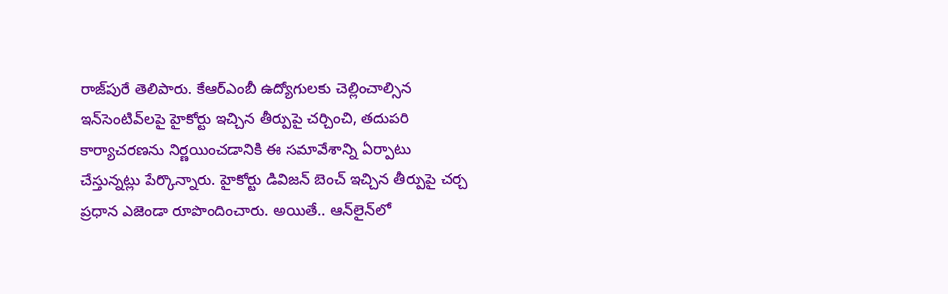రాజ్‌పురే తెలిపారు. కేఆర్ఎంబీ ఉద్యోగులకు చెల్లించాల్సిన ఇన్‌సెంటివ్‌లపై హైకోర్టు ఇచ్చిన తీర్పుపై చర్చించి, తదుపరి కార్యాచరణను నిర్ణయించడానికి ఈ సమావేశాన్ని ఏర్పాటు చేస్తున్నట్లు పేర్కొన్నారు. హైకోర్టు డివిజన్ బెంచ్ ఇచ్చిన తీర్పుపై చర్చ ప్రధాన ఎజెండా రూపొందించారు. అయితే.. ఆన్‌లైన్‌లో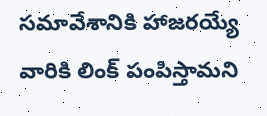సమావేశానికి హాజరయ్యే వారికి లింక్ పంపిస్తామని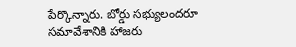పేర్కొన్నారు. బోర్డు సభ్యులందరూ సమావేశానికి హాజరు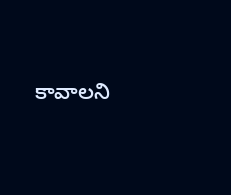కావాలని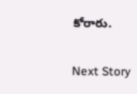కోరారు.

Next Story